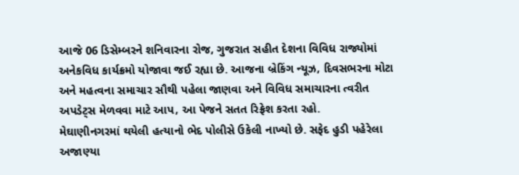આજે 06 ડિસેમ્બરને શનિવારના રોજ, ગુજરાત સહીત દેશના વિવિધ રાજ્યોમાં અનેકવિધ કાર્યક્રમો યોજાવા જઈ રહ્યા છે. આજના બ્રેકિંગ ન્યૂઝ, દિવસભરના મોટા અને મહત્વના સમાચાર સૌથી પહેલા જાણવા અને વિવિધ સમાચારના ત્વરીત અપડેટ્સ મેળવવા માટે આપ, આ પેજને સતત રિફ્રેશ કરતા રહો.
મેઘાણીનગરમાં થયેલી હત્યાનો ભેદ પોલીસે ઉકેલી નાખ્યો છે. સફેદ હુડી પહેરેલા અજાણ્યા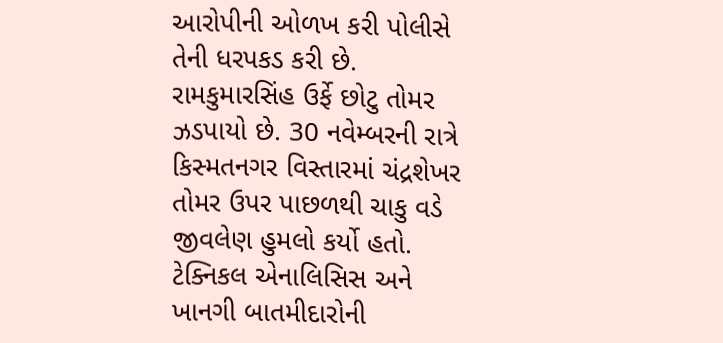આરોપીની ઓળખ કરી પોલીસે તેની ધરપકડ કરી છે. રામકુમારસિંહ ઉર્ફે છોટુ તોમર ઝડપાયો છે. 30 નવેમ્બરની રાત્રે કિસ્મતનગર વિસ્તારમાં ચંદ્રશેખર તોમર ઉપર પાછળથી ચાકુ વડે જીવલેણ હુમલો કર્યો હતો. ટેક્નિકલ એનાલિસિસ અને ખાનગી બાતમીદારોની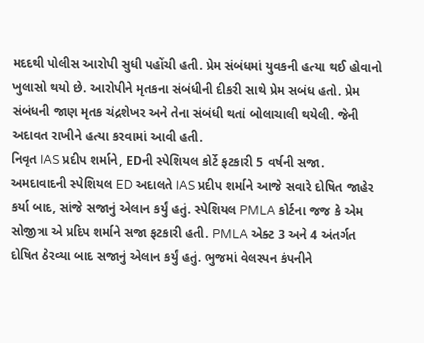મદદથી પોલીસ આરોપી સુધી પહોંચી હતી. પ્રેમ સંબંધમાં યુવકની હત્યા થઈ હોવાનો ખુલાસો થયો છે. આરોપીને મૃતકના સંબંધીની દીકરી સાથે પ્રેમ સબંધ હતો. પ્રેમ સંબંધની જાણ મૃતક ચંદ્રશેખર અને તેના સંબંધી થતાં બોલાચાલી થયેલી. જેની અદાવત રાખીને હત્યા કરવામાં આવી હતી.
નિવૃત IAS પ્રદીપ શર્માને, EDની સ્પેશિયલ કોર્ટે ફટકારી 5 વર્ષની સજા. અમદાવાદની સ્પેશિયલ ED અદાલતે IAS પ્રદીપ શર્માને આજે સવારે દોષિત જાહેર કર્યા બાદ, સાંજે સજાનું એલાન કર્યું હતું. સ્પેશિયલ PMLA કોર્ટના જજ કે એમ સોજીત્રા એ પ્રદિપ શર્માને સજા ફટકારી હતી. PMLA એક્ટ 3 અને 4 અંતર્ગત દોષિત ઠેરવ્યા બાદ સજાનું એલાન કર્યું હતું. ભુજમાં વેલસ્પન કંપનીને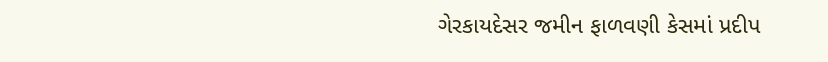ગેરકાયદેસર જમીન ફાળવણી કેસમાં પ્રદીપ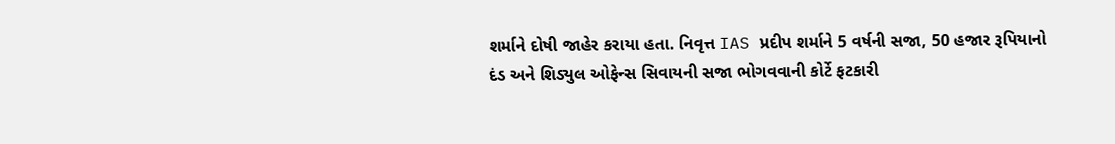શર્માને દોષી જાહેર કરાયા હતા. નિવૃત્ત IAS પ્રદીપ શર્માને 5 વર્ષની સજા, 50 હજાર રૂપિયાનો દંડ અને શિડ્યુલ ઓફેન્સ સિવાયની સજા ભોગવવાની કોર્ટે ફટકારી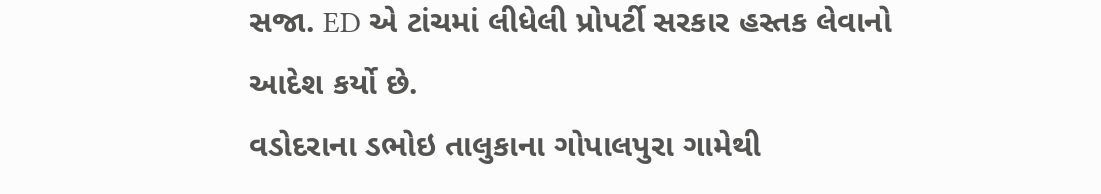સજા. ED એ ટાંચમાં લીધેલી પ્રોપર્ટી સરકાર હસ્તક લેવાનો આદેશ કર્યો છે.
વડોદરાના ડભોઇ તાલુકાના ગોપાલપુરા ગામેથી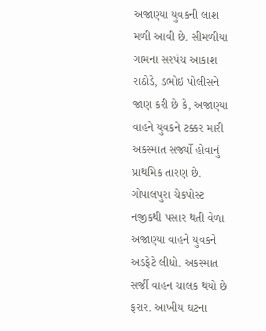અજાણ્યા યુવકની લાશ મળી આવી છે. સીમળીયા ગામના સરપંચ આકાશ રાઠોડે, ડભોઇ પોલીસને જાણ કરી છે કે, અજાણ્યા વાહને યુવકને ટક્કર મારી અકસ્માત સર્જ્યો હોવાનું પ્રાથમિક તારણ છે. ગોપાલપુરા ચેકપોસ્ટ નજીકથી પસાર થતી વેળા અજાણ્યા વાહને યુવકને અડફેટે લીધો. અકસ્માત સર્જી વાહન ચાલક થયો છે ફરાર. આખીય ઘટના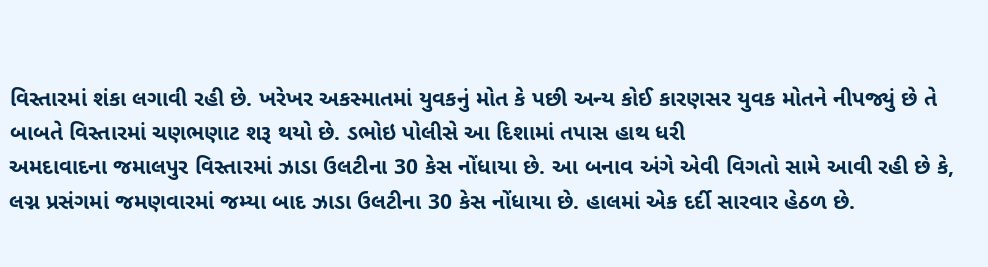વિસ્તારમાં શંકા લગાવી રહી છે. ખરેખર અકસ્માતમાં યુવકનું મોત કે પછી અન્ય કોઈ કારણસર યુવક મોતને નીપજ્યું છે તે બાબતે વિસ્તારમાં ચણભણાટ શરૂ થયો છે. ડભોઇ પોલીસે આ દિશામાં તપાસ હાથ ધરી
અમદાવાદના જમાલપુર વિસ્તારમાં ઝાડા ઉલટીના 30 કેસ નોંધાયા છે. આ બનાવ અંગે એવી વિગતો સામે આવી રહી છે કે, લગ્ન પ્રસંગમાં જમણવારમાં જમ્યા બાદ ઝાડા ઉલટીના 30 કેસ નોંધાયા છે. હાલમાં એક દર્દી સારવાર હેઠળ છે.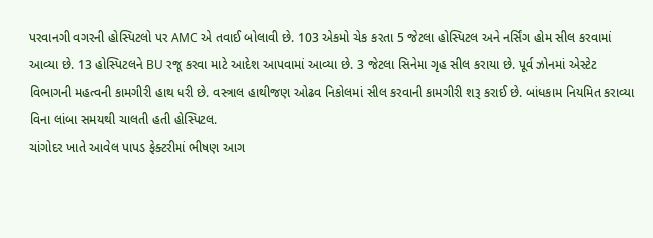પરવાનગી વગરની હોસ્પિટલો પર AMC એ તવાઈ બોલાવી છે. 103 એકમો ચેક કરતા 5 જેટલા હોસ્પિટલ અને નર્સિંગ હોમ સીલ કરવામાં આવ્યા છે. 13 હોસ્પિટલને BU રજૂ કરવા માટે આદેશ આપવામાં આવ્યા છે. 3 જેટલા સિનેમા ગૃહ સીલ કરાયા છે. પૂર્વ ઝોનમાં એસ્ટેટ વિભાગની મહત્વની કામગીરી હાથ ધરી છે. વસ્ત્રાલ હાથીજણ ઓઢવ નિકોલમાં સીલ કરવાની કામગીરી શરૂ કરાઈ છે. બાંધકામ નિયમિત કરાવ્યા વિના લાંબા સમયથી ચાલતી હતી હોસ્પિટલ.
ચાંગોદર ખાતે આવેલ પાપડ ફેક્ટરીમાં ભીષણ આગ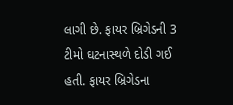લાગી છે. ફાયર બ્રિગેડની 3 ટીમો ઘટનાસ્થળે દોડી ગઈ હતી. ફાયર બ્રિગેડના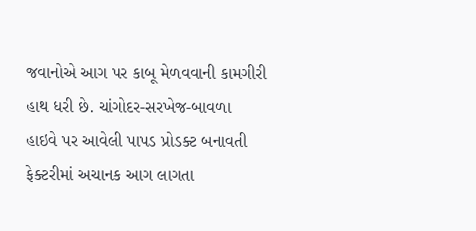જવાનોએ આગ પર કાબૂ મેળવવાની કામગીરી હાથ ધરી છે. ચાંગોદર-સરખેજ-બાવળા હાઇવે પર આવેલી પાપડ પ્રોડક્ટ બનાવતી ફેક્ટરીમાં અચાનક આગ લાગતા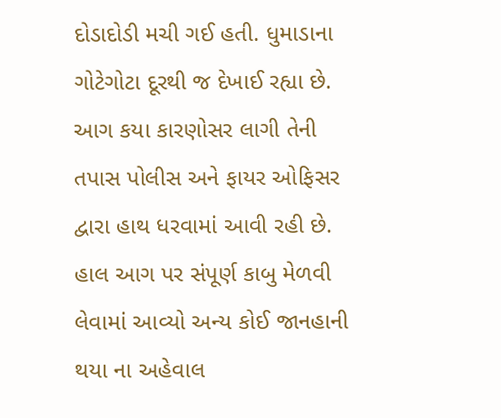દોડાદોડી મચી ગઈ હતી. ધુમાડાના ગોટેગોટા દૂરથી જ દેખાઈ રહ્યા છે. આગ કયા કારણોસર લાગી તેની તપાસ પોલીસ અને ફાયર ઓફિસર દ્વારા હાથ ધરવામાં આવી રહી છે. હાલ આગ પર સંપૂર્ણ કાબુ મેળવી લેવામાં આવ્યો અન્ય કોઈ જાનહાની થયા ના અહેવાલ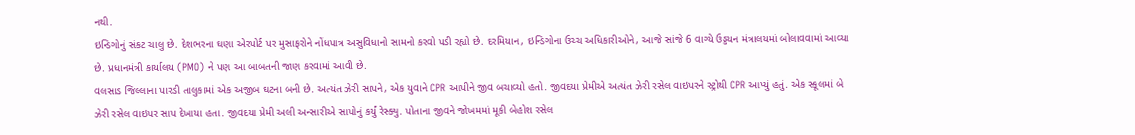નથી.
ઇન્ડિગોનું સંકટ ચાલુ છે. દેશભરના ઘણા એરપોર્ટ પર મુસાફરોને નોંધપાત્ર અસુવિધાનો સામનો કરવો પડી રહ્યો છે. દરમિયાન, ઇન્ડિગોના ઉચ્ચ અધિકારીઓને, આજે સાંજે 6 વાગ્યે ઉડ્ડયન મંત્રાલયમાં બોલાવવામાં આવ્યા છે. પ્રધાનમંત્રી કાર્યાલય (PMO) ને પણ આ બાબતની જાણ કરવામાં આવી છે.
વલસાડ જિલ્લાના પારડી તાલુકામાં એક અજીબ ઘટના બની છે. અત્યંત ઝેરી સાપને, એક યુવાને CPR આપીને જીવ બચાવ્યો હતો. જીવદયા પ્રેમીએ અત્યંત ઝેરી રસેલ વાઇપરને સ્ટ્રોથી CPR આપ્યું હતું. એક સ્કૂલમાં બે ઝેરી રસેલ વાઇપર સાપ દેખાયા હતા. જીવદયા પ્રેમી અલી અન્સારીએ સાપોનું કર્યું રેસ્ક્યુ. પોતાના જીવને જોખમમાં મૂકી બેહોશ રસેલ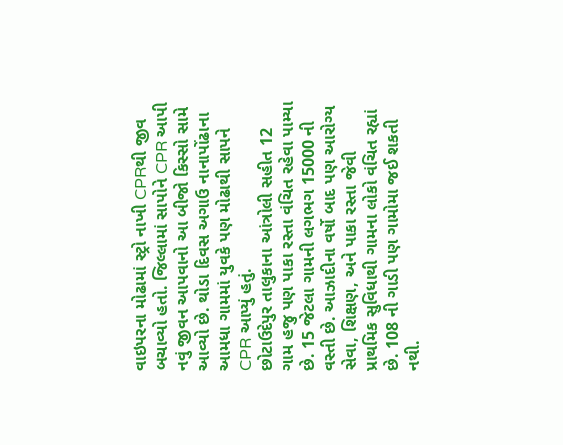વાઇપરના મોઢામાં સ્ટ્રો નાખી CPRથી જીવ બચાવ્યો હતો. જિલ્લામાં સાપોને CPR આપી નવું જીવન આપવાનો આ બીજો કિસ્સો સામે આવ્યો છે. થોડા દિવસ અગાઉ નાનાપોંઢાના આમધા ગામમાં યુવકે પણ મોઢાથી સાપને CPR આપ્યું હતું.
છોટાઉદેપુર તાલુકાના આંત્રોલી સહીત 12 ગામ હજુ પણ પાકા રસ્તા વંચિત રહેવા પામ્યા છે. 15 જેટલા ગામની લગભગ 15000 ની વસ્તી છે. આઝાદીના વર્ષો બાદ પણ આરોગ્ય સેવા, શિક્ષણ, અને પાકા રસ્તા જેવી પ્રાથમિક સુવિધાથી ગામના લોકો વંચિત રહ્યાં છે. 108 ની ગાડી પણ ગામોમા જઈ શકતી નથી.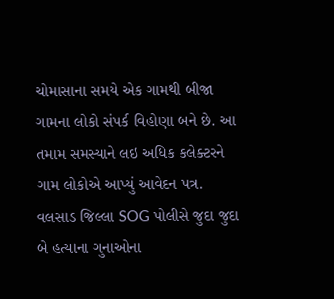ચોમાસાના સમયે એક ગામથી બીજા ગામના લોકો સંપર્ક વિહોણા બને છે. આ તમામ સમસ્યાને લઇ અધિક કલેક્ટરને ગામ લોકોએ આપ્યું આવેદન પત્ર.
વલસાડ જિલ્લા SOG પોલીસે જુદા જુદા બે હત્યાના ગુનાઓના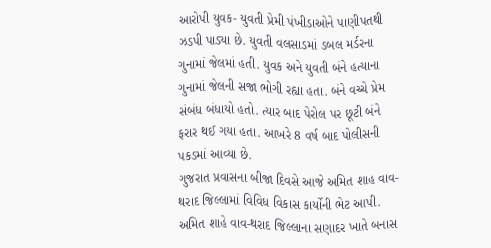આરોપી યુવક- યુવતી પ્રેમી પંખીડાઓને પાણીપતથી ઝડપી પાડ્યા છે. યુવતી વલસાડમાં ડબલ મર્ડરના ગુનામાં જેલમાં હતી. યુવક અને યુવતી બંને હત્યાના ગુનામાં જેલની સજા ભોગી રહ્યા હતા. બંને વચ્ચે પ્રેમ સંબંધ બંધાયો હતો. ત્યાર બાદ પેરોલ પર છૂટી બંને ફરાર થઈ ગયા હતા. આખરે 8 વર્ષ બાદ પોલીસની પકડમાં આવ્યા છે.
ગુજરાત પ્રવાસના બીજા દિવસે આજે અમિત શાહ વાવ-થરાદ જિલ્લામાં વિવિધ વિકાસ કાર્યોની ભેટ આપી. અમિત શાહે વાવ-થરાદ જિલ્લાના સણાદર ખાતે બનાસ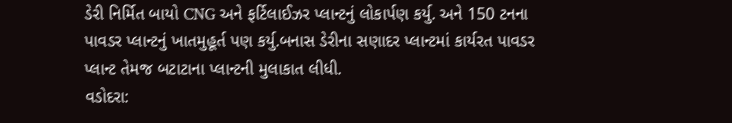ડેરી નિર્મિત બાયો CNG અને ફર્ટિલાઈઝર પ્લાન્ટનું લોકાર્પણ કર્યુ. અને 150 ટનના પાવડર પ્લાન્ટનું ખાતમુહૂર્ત પણ કર્યુ.બનાસ ડેરીના સણાદર પ્લાન્ટમાં કાર્યરત પાવડર પ્લાન્ટ તેમજ બટાટાના પ્લાન્ટની મુલાકાત લીધી.
વડોદરા: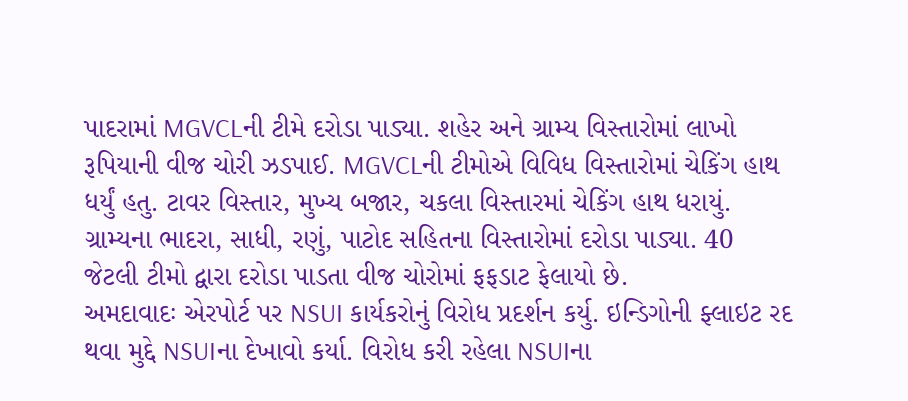પાદરામાં MGVCLની ટીમે દરોડા પાડ્યા. શહેર અને ગ્રામ્ય વિસ્તારોમાં લાખો રૂપિયાની વીજ ચોરી ઝડપાઈ. MGVCLની ટીમોએ વિવિધ વિસ્તારોમાં ચેકિંગ હાથ ધર્યું હતુ. ટાવર વિસ્તાર, મુખ્ય બજાર, ચકલા વિસ્તારમાં ચેકિંગ હાથ ધરાયું. ગ્રામ્યના ભાદરા, સાધી, રણું, પાટોદ સહિતના વિસ્તારોમાં દરોડા પાડ્યા. 40 જેટલી ટીમો દ્વારા દરોડા પાડતા વીજ ચોરોમાં ફફડાટ ફેલાયો છે.
અમદાવાદઃ એરપોર્ટ પર NSUI કાર્યકરોનું વિરોધ પ્રદર્શન કર્યુ. ઇન્ડિગોની ફ્લાઇટ રદ થવા મુદ્દે NSUIના દેખાવો કર્યા. વિરોધ કરી રહેલા NSUIના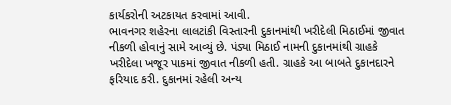કાર્યકરોની અટકાયત કરવામાં આવી.
ભાવનગર શહેરના લાલટાંકી વિસ્તારની દુકાનમાંથી ખરીદેલી મિઠાઈમાં જીવાત નીકળી હોવાનું સામે આવ્યું છે. પંડ્યા મિઠાઈ નામની દુકાનમાંથી ગ્રાહકે ખરીદેલા ખજૂર પાકમાં જીવાત નીકળી હતી. ગ્રાહકે આ બાબતે દુકાનદારને ફરિયાદ કરી. દુકાનમાં રહેલી અન્ય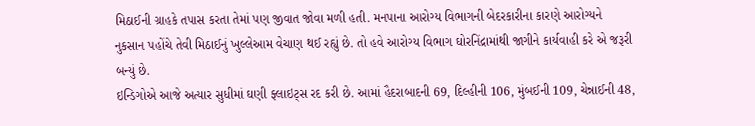મિઠાઈની ગ્રાહકે તપાસ કરતા તેમાં પણ જીવાત જોવા મળી હતી. મનપાના આરોગ્ય વિભાગની બેદરકારીના કારણે આરોગ્યને નુકસાન પહોંચે તેવી મિઠાઈનું ખુલ્લેઆમ વેચાણ થઈ રહ્યું છે. તો હવે આરોગ્ય વિભાગ ઘોરનિંદ્રામાંથી જાગીને કાર્યવાહી કરે એ જરૂરી બન્યું છે.
ઇન્ડિગોએ આજે અત્યાર સુધીમાં ઘણી ફ્લાઇટ્સ રદ કરી છે. આમાં હૈદરાબાદની 69, દિલ્હીની 106, મુંબઈની 109, ચેન્નાઈની 48,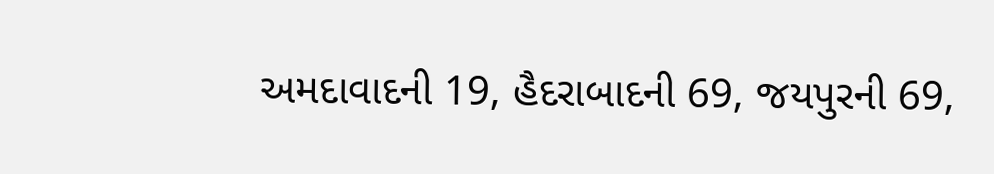અમદાવાદની 19, હૈદરાબાદની 69, જયપુરની 69,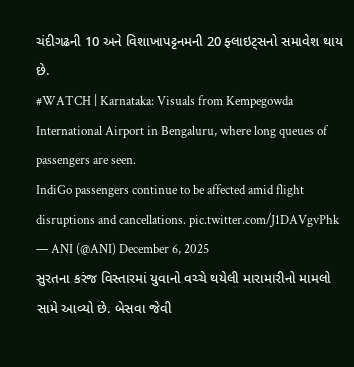ચંદીગઢની 10 અને વિશાખાપટ્ટનમની 20 ફ્લાઇટ્સનો સમાવેશ થાય છે.
#WATCH | Karnataka: Visuals from Kempegowda International Airport in Bengaluru, where long queues of passengers are seen.
IndiGo passengers continue to be affected amid flight disruptions and cancellations. pic.twitter.com/J1DAVgvPhk
— ANI (@ANI) December 6, 2025
સુરતના કરંજ વિસ્તારમાં યુવાનો વચ્ચે થયેલી મારામારીનો મામલો સામે આવ્યો છે. બેસવા જેવી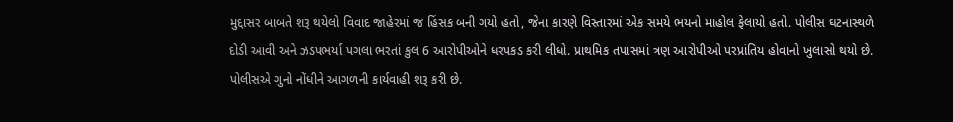મુદ્દાસર બાબતે શરૂ થયેલો વિવાદ જાહેરમાં જ હિંસક બની ગયો હતો, જેના કારણે વિસ્તારમાં એક સમયે ભયનો માહોલ ફેલાયો હતો. પોલીસ ઘટનાસ્થળે દોડી આવી અને ઝડપભર્યા પગલા ભરતાં કુલ 6 આરોપીઓને ધરપકડ કરી લીધો. પ્રાથમિક તપાસમાં ત્રણ આરોપીઓ પરપ્રાંતિય હોવાનો ખુલાસો થયો છે. પોલીસએ ગુનો નોંધીને આગળની કાર્યવાહી શરૂ કરી છે.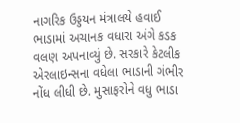નાગરિક ઉડ્ડયન મંત્રાલયે હવાઈ ભાડામાં અચાનક વધારા અંગે કડક વલણ અપનાવ્યું છે. સરકારે કેટલીક એરલાઇન્સના વધેલા ભાડાની ગંભીર નોંધ લીધી છે. મુસાફરોને વધુ ભાડા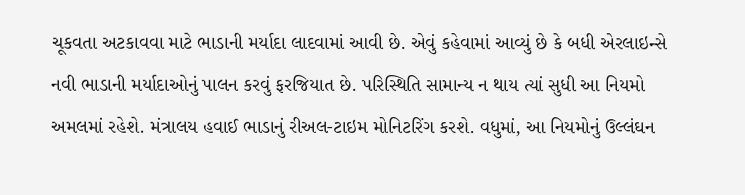ચૂકવતા અટકાવવા માટે ભાડાની મર્યાદા લાદવામાં આવી છે. એવું કહેવામાં આવ્યું છે કે બધી એરલાઇન્સે નવી ભાડાની મર્યાદાઓનું પાલન કરવું ફરજિયાત છે. પરિસ્થિતિ સામાન્ય ન થાય ત્યાં સુધી આ નિયમો અમલમાં રહેશે. મંત્રાલય હવાઈ ભાડાનું રીઅલ-ટાઇમ મોનિટરિંગ કરશે. વધુમાં, આ નિયમોનું ઉલ્લંઘન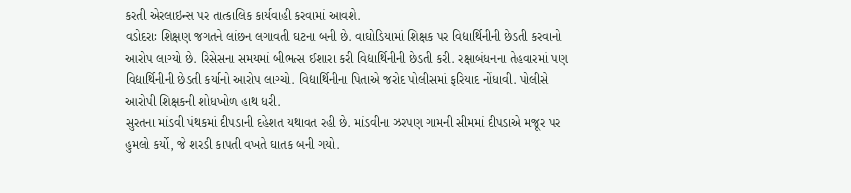કરતી એરલાઇન્સ પર તાત્કાલિક કાર્યવાહી કરવામાં આવશે.
વડોદરાઃ શિક્ષણ જગતને લાંછન લગાવતી ઘટના બની છે. વાઘોડિયામાં શિક્ષક પર વિદ્યાર્થિનીની છેડતી કરવાનો આરોપ લાગ્યો છે. રિસેસના સમયમાં બીભત્સ ઈશારા કરી વિદ્યાર્થિનીની છેડતી કરી. રક્ષાબંધનના તેહવારમાં પણ વિદ્યાર્થિનીની છેડતી કર્યાનો આરોપ લાગ્ચો. વિદ્યાર્થિનીના પિતાએ જરોદ પોલીસમાં ફરિયાદ નોંધાવી. પોલીસે આરોપી શિક્ષકની શોધખોળ હાથ ધરી.
સુરતના માંડવી પંથકમાં દીપડાની દહેશત યથાવત રહી છે. માંડવીના ઝરપણ ગામની સીમમાં દીપડાએ મજૂર પર હુમલો કર્યો, જે શરડી કાપતી વખતે ઘાતક બની ગયો.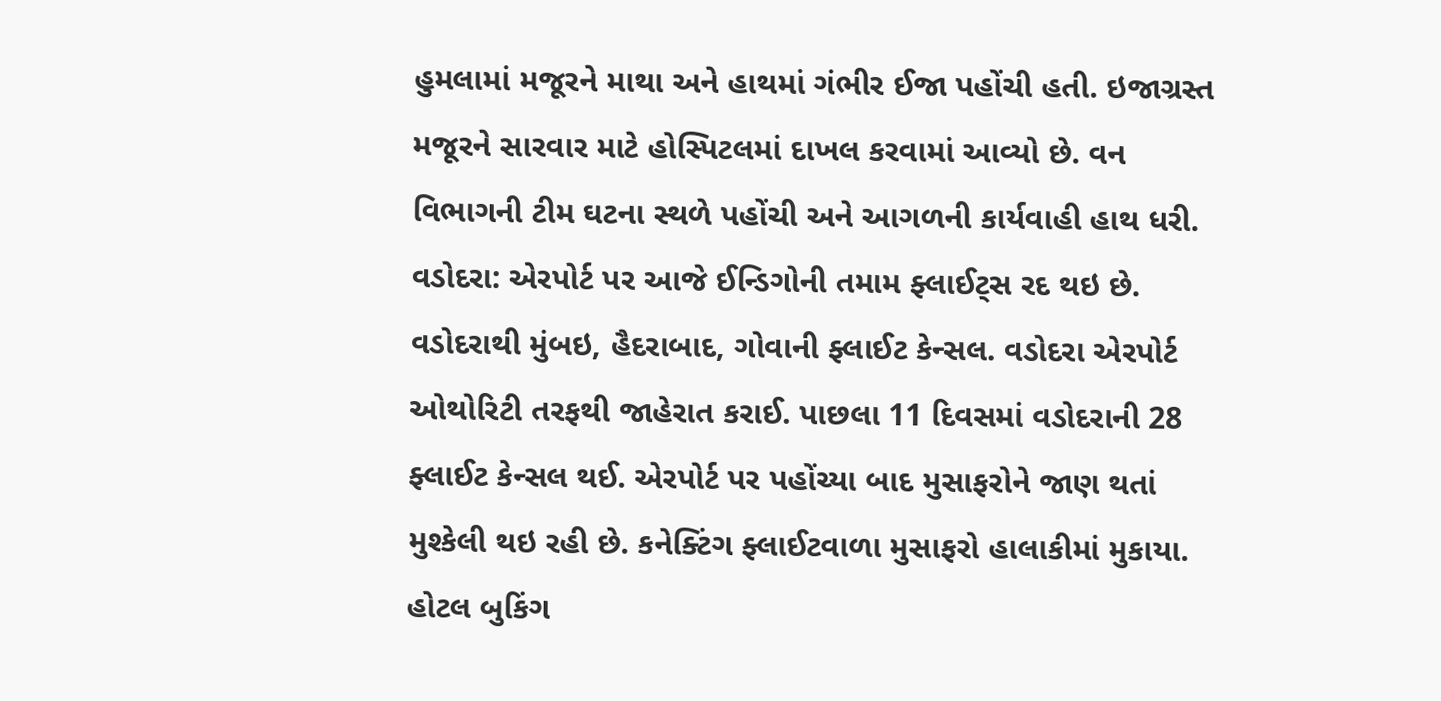હુમલામાં મજૂરને માથા અને હાથમાં ગંભીર ઈજા પહોંચી હતી. ઇજાગ્રસ્ત મજૂરને સારવાર માટે હોસ્પિટલમાં દાખલ કરવામાં આવ્યો છે. વન વિભાગની ટીમ ઘટના સ્થળે પહોંચી અને આગળની કાર્યવાહી હાથ ધરી.
વડોદરા: એરપોર્ટ પર આજે ઈન્ડિગોની તમામ ફ્લાઈટ્સ રદ થઇ છે. વડોદરાથી મુંબઇ, હૈદરાબાદ, ગોવાની ફ્લાઈટ કેન્સલ. વડોદરા એરપોર્ટ ઓથોરિટી તરફથી જાહેરાત કરાઈ. પાછલા 11 દિવસમાં વડોદરાની 28 ફ્લાઈટ કેન્સલ થઈ. એરપોર્ટ પર પહોંચ્યા બાદ મુસાફરોને જાણ થતાં મુશ્કેલી થઇ રહી છે. કનેક્ટિંગ ફ્લાઈટવાળા મુસાફરો હાલાકીમાં મુકાયા. હોટલ બુકિંગ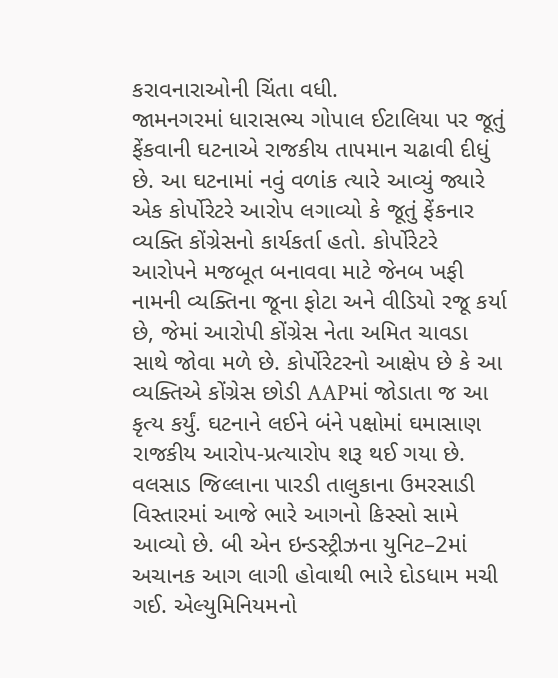કરાવનારાઓની ચિંતા વધી.
જામનગરમાં ધારાસભ્ય ગોપાલ ઈટાલિયા પર જૂતું ફેંકવાની ઘટનાએ રાજકીય તાપમાન ચઢાવી દીધું છે. આ ઘટનામાં નવું વળાંક ત્યારે આવ્યું જ્યારે એક કોર્પોરેટરે આરોપ લગાવ્યો કે જૂતું ફેંકનાર વ્યક્તિ કોંગ્રેસનો કાર્યકર્તા હતો. કોર્પોરેટરે આરોપને મજબૂત બનાવવા માટે જેનબ ખફી નામની વ્યક્તિના જૂના ફોટા અને વીડિયો રજૂ કર્યા છે, જેમાં આરોપી કોંગ્રેસ નેતા અમિત ચાવડા સાથે જોવા મળે છે. કોર્પોરેટરનો આક્ષેપ છે કે આ વ્યક્તિએ કોંગ્રેસ છોડી AAPમાં જોડાતા જ આ કૃત્ય કર્યું. ઘટનાને લઈને બંને પક્ષોમાં ઘમાસાણ રાજકીય આરોપ-પ્રત્યારોપ શરૂ થઈ ગયા છે.
વલસાડ જિલ્લાના પારડી તાલુકાના ઉમરસાડી વિસ્તારમાં આજે ભારે આગનો કિસ્સો સામે આવ્યો છે. બી એન ઇન્ડસ્ટ્રીઝના યુનિટ–2માં અચાનક આગ લાગી હોવાથી ભારે દોડધામ મચી ગઈ. એલ્યુમિનિયમનો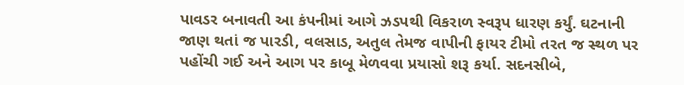પાવડર બનાવતી આ કંપનીમાં આગે ઝડપથી વિકરાળ સ્વરૂપ ધારણ કર્યું. ઘટનાની જાણ થતાં જ પારડી, વલસાડ, અતુલ તેમજ વાપીની ફાયર ટીમો તરત જ સ્થળ પર પહોંચી ગઈ અને આગ પર કાબૂ મેળવવા પ્રયાસો શરૂ કર્યા. સદનસીબે,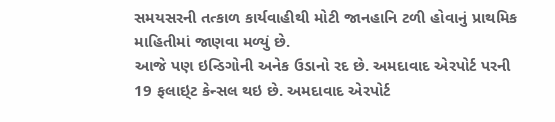સમયસરની તત્કાળ કાર્યવાહીથી મોટી જાનહાનિ ટળી હોવાનું પ્રાથમિક માહિતીમાં જાણવા મળ્યું છે.
આજે પણ ઇન્ડિગોની અનેક ઉડાનો રદ છે. અમદાવાદ એરપોર્ટ પરની 19 ફલાઇ્ટ કેન્સલ થઇ છે. અમદાવાદ એરપોર્ટ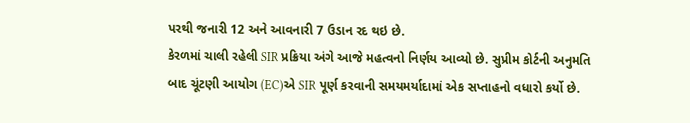પરથી જનારી 12 અને આવનારી 7 ઉડાન રદ થઇ છે.
કેરળમાં ચાલી રહેલી SIR પ્રક્રિયા અંગે આજે મહત્વનો નિર્ણય આવ્યો છે. સુપ્રીમ કોર્ટની અનુમતિ બાદ ચૂંટણી આયોગ (EC)એ SIR પૂર્ણ કરવાની સમયમર્યાદામાં એક સપ્તાહનો વધારો કર્યો છે.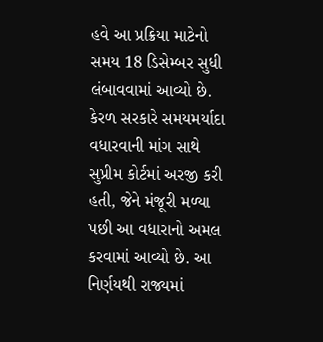હવે આ પ્રક્રિયા માટેનો સમય 18 ડિસેમ્બર સુધી લંબાવવામાં આવ્યો છે. કેરળ સરકારે સમયમર્યાદા વધારવાની માંગ સાથે સુપ્રીમ કોર્ટમાં અરજી કરી હતી, જેને મંજૂરી મળ્યા પછી આ વધારાનો અમલ કરવામાં આવ્યો છે. આ નિર્ણયથી રાજ્યમાં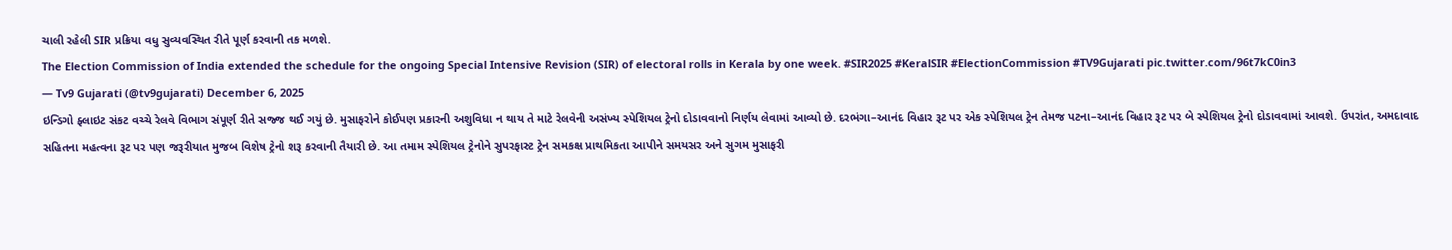ચાલી રહેલી SIR પ્રક્રિયા વધુ સુવ્યવસ્થિત રીતે પૂર્ણ કરવાની તક મળશે.
The Election Commission of India extended the schedule for the ongoing Special Intensive Revision (SIR) of electoral rolls in Kerala by one week. #SIR2025 #KeralSIR #ElectionCommission #TV9Gujarati pic.twitter.com/96t7kC0in3
— Tv9 Gujarati (@tv9gujarati) December 6, 2025
ઇન્ડિગો ફ્લાઇટ સંકટ વચ્ચે રેલવે વિભાગ સંપૂર્ણ રીતે સજ્જ થઈ ગયું છે. મુસાફરોને કોઈપણ પ્રકારની અશુવિધા ન થાય તે માટે રેલવેની અસંખ્ય સ્પેશિયલ ટ્રેનો દોડાવવાનો નિર્ણય લેવામાં આવ્યો છે. દરભંગા–આનંદ વિહાર રૂટ પર એક સ્પેશિયલ ટ્રેન તેમજ પટના–આનંદ વિહાર રૂટ પર બે સ્પેશિયલ ટ્રેનો દોડાવવામાં આવશે. ઉપરાંત, અમદાવાદ સહિતના મહત્વના રૂટ પર પણ જરૂરીયાત મુજબ વિશેષ ટ્રેનો શરૂ કરવાની તૈયારી છે. આ તમામ સ્પેશિયલ ટ્રેનોને સુપરફાસ્ટ ટ્રેન સમકક્ષ પ્રાથમિકતા આપીને સમયસર અને સુગમ મુસાફરી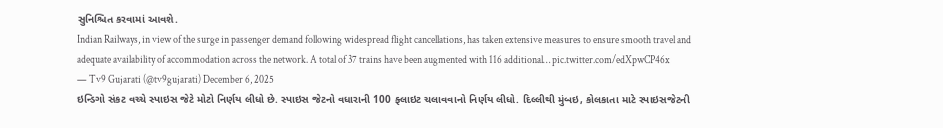સુનિશ્ચિત કરવામાં આવશે.
Indian Railways, in view of the surge in passenger demand following widespread flight cancellations, has taken extensive measures to ensure smooth travel and adequate availability of accommodation across the network. A total of 37 trains have been augmented with 116 additional… pic.twitter.com/edXpwCP46x
— Tv9 Gujarati (@tv9gujarati) December 6, 2025
ઇન્ડિગો સંકટ વચ્ચે સ્પાઇસ જેટે મોટો નિર્ણય લીધો છે. સ્પાઇસ જેટનો વધારાની 100 ફ્લાઇટ ચલાવવાનો નિર્ણય લીધો. દિલ્લીથી મુંબઇ, કોલકાતા માટે સ્પાઇસજેટની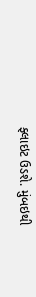ફ્લાઇટ ઉડશે. મુંબઇથી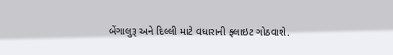બેંગાલુરૂ અને દિલ્લી માટે વધારાની ફ્લાઇટ ગોઠવાશે.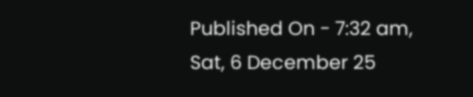Published On - 7:32 am, Sat, 6 December 25